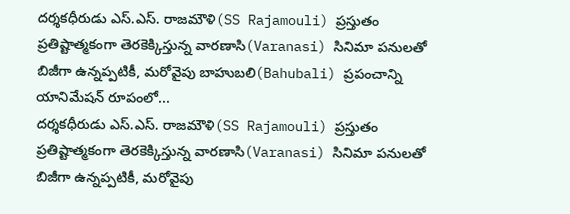దర్శకధీరుడు ఎస్.ఎస్. రాజమౌళి(SS Rajamouli) ప్రస్తుతం ప్రతిష్టాత్మకంగా తెరకెక్కిస్తున్న వారణాసి(Varanasi) సినిమా పనులతో బిజీగా ఉన్నప్పటికీ, మరోవైపు బాహుబలి(Bahubali) ప్రపంచాన్ని యానిమేషన్ రూపంలో...
దర్శకధీరుడు ఎస్.ఎస్. రాజమౌళి(SS Rajamouli) ప్రస్తుతం ప్రతిష్టాత్మకంగా తెరకెక్కిస్తున్న వారణాసి(Varanasi) సినిమా పనులతో బిజీగా ఉన్నప్పటికీ, మరోవైపు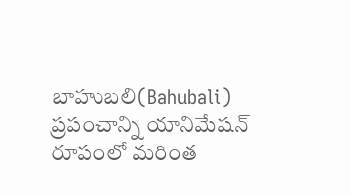బాహుబలి(Bahubali) ప్రపంచాన్ని యానిమేషన్ రూపంలో మరింత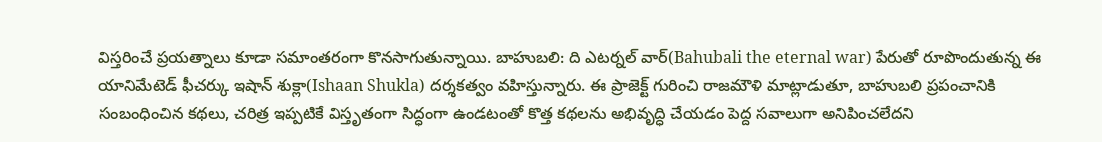విస్తరించే ప్రయత్నాలు కూడా సమాంతరంగా కొనసాగుతున్నాయి. బాహుబలి: ది ఎటర్నల్ వార్(Bahubali the eternal war) పేరుతో రూపొందుతున్న ఈ యానిమేటెడ్ ఫీచర్కు ఇషాన్ శుక్లా(Ishaan Shukla) దర్శకత్వం వహిస్తున్నారు. ఈ ప్రాజెక్ట్ గురించి రాజమౌళి మాట్లాడుతూ, బాహుబలి ప్రపంచానికి సంబంధించిన కథలు, చరిత్ర ఇప్పటికే విస్తృతంగా సిద్ధంగా ఉండటంతో కొత్త కథలను అభివృద్ధి చేయడం పెద్ద సవాలుగా అనిపించలేదని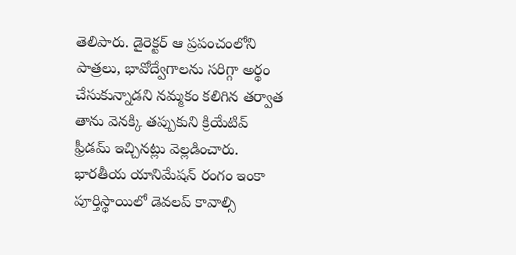తెలిపారు. డైరెక్టర్ ఆ ప్రపంచంలోని పాత్రలు, భావోద్వేగాలను సరిగ్గా అర్థం చేసుకున్నాడని నమ్మకం కలిగిన తర్వాత తాను వెనక్కి తప్పుకుని క్రియేటివ్ ఫ్రీడమ్ ఇచ్చినట్లు వెల్లడించారు.
భారతీయ యానిమేషన్ రంగం ఇంకా పూర్తిస్థాయిలో డెవలప్ కావాల్సి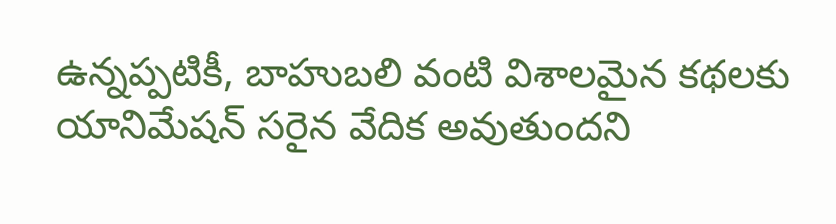ఉన్నప్పటికీ, బాహుబలి వంటి విశాలమైన కథలకు యానిమేషన్ సరైన వేదిక అవుతుందని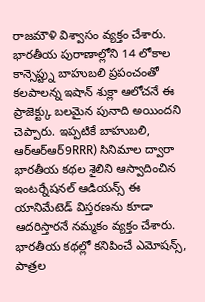రాజమౌళి విశ్వాసం వ్యక్తం చేశారు. భారతీయ పురాణాల్లోని 14 లోకాల కాన్సెప్ట్ను బాహుబలి ప్రపంచంతో కలపాలన్న ఇషాన్ శుక్లా ఆలోచనే ఈ ప్రాజెక్ట్కు బలమైన పునాది అయిందని చెప్పారు. ఇప్పటికే బాహుబలి, ఆర్ఆర్ఆర్9RRR) సినిమాల ద్వారా భారతీయ కథల శైలిని ఆస్వాదించిన ఇంటర్నేషనల్ ఆడియన్స్ ఈ యానిమేటెడ్ విస్తరణను కూడా ఆదరిస్తారనే నమ్మకం వ్యక్తం చేశారు. భారతీయ కథల్లో కనిపించే ఎమోషన్స్, పాత్రల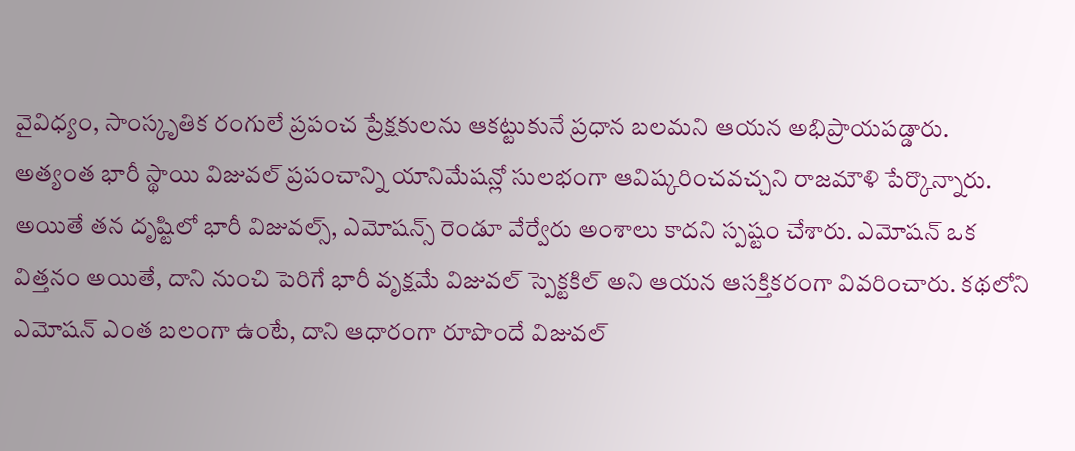వైవిధ్యం, సాంస్కృతిక రంగులే ప్రపంచ ప్రేక్షకులను ఆకట్టుకునే ప్రధాన బలమని ఆయన అభిప్రాయపడ్డారు.
అత్యంత భారీ స్థాయి విజువల్ ప్రపంచాన్ని యానిమేషన్లో సులభంగా ఆవిష్కరించవచ్చని రాజమౌళి పేర్కొన్నారు. అయితే తన దృష్టిలో భారీ విజువల్స్, ఎమోషన్స్ రెండూ వేర్వేరు అంశాలు కాదని స్పష్టం చేశారు. ఎమోషన్ ఒక విత్తనం అయితే, దాని నుంచి పెరిగే భారీ వృక్షమే విజువల్ స్పెక్టకిల్ అని ఆయన ఆసక్తికరంగా వివరించారు. కథలోని ఎమోషన్ ఎంత బలంగా ఉంటే, దాని ఆధారంగా రూపొందే విజువల్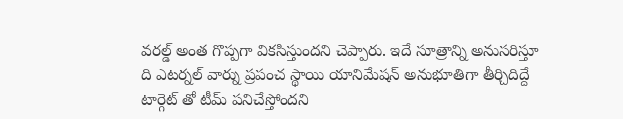వరల్డ్ అంత గొప్పగా వికసిస్తుందని చెప్పారు. ఇదే సూత్రాన్ని అనుసరిస్తూ ది ఎటర్నల్ వార్ను ప్రపంచ స్థాయి యానిమేషన్ అనుభూతిగా తీర్చిదిద్దే టార్గెట్ తో టీమ్ పనిచేస్తోందని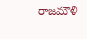రాజమౌళి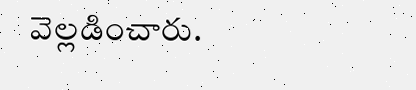వెల్లడించారు.